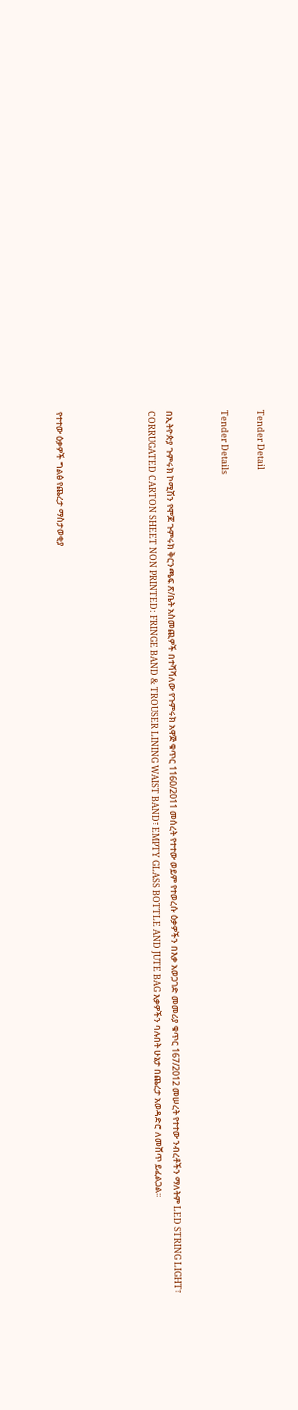Tender Detail

Tender Details


በኢትዮጵያ ጉምሩክ ኮሚሽን የሞጆ ጉምሩክ ቅርንጫፍ ጽ/ቤት አስመጪዎች በተሻሻለው የጉምሩክ አዋጅ ቁጥር 1160/2011 መሰረት የተተው ወይም የተወረሱ ዕቃዎችን በእቃ አወጋገድ መመሪያ ቁጥር 167/2012 መሠረት የተተው ንብረቶችን ማለትም LED STRING LIGHT፣ CORRUGATED CARTON SHEET NON PRINTED: FRINGE BAND & TROUSER LINING WAIST BAND፣ EMPTY GLASS BOTTLE AND JUTE BAG እቃዎችን ባሉበት ሁኔታ በጨረታ አወዳድሮ ለመሸጥ ይፈልጋል፡፡




የተተው ዕቃዎች ግልፅ የጨረታ ማስታወቂያ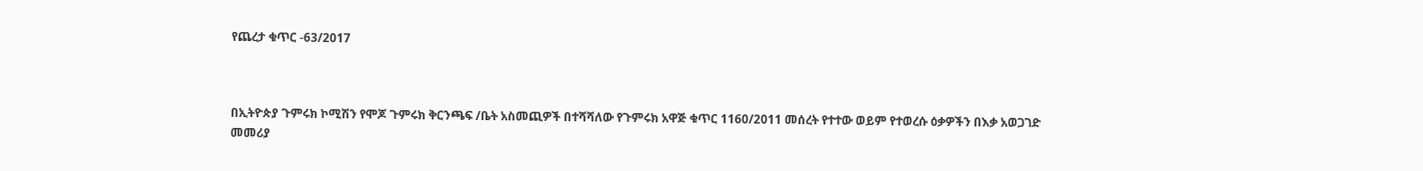የጨረታ ቁጥር -63/2017



በኢትዮጵያ ጉምሩክ ኮሚሽን የሞጆ ጉምሩክ ቅርንጫፍ /ቤት አስመጪዎች በተሻሻለው የጉምሩክ አዋጅ ቁጥር 1160/2011 መሰረት የተተው ወይም የተወረሱ ዕቃዎችን በእቃ አወጋገድ መመሪያ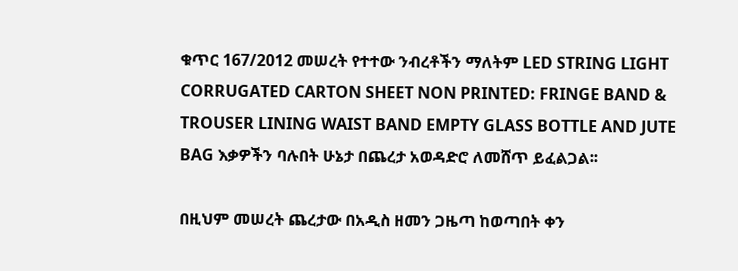ቁጥር 167/2012 መሠረት የተተው ንብረቶችን ማለትም LED STRING LIGHT CORRUGATED CARTON SHEET NON PRINTED: FRINGE BAND & TROUSER LINING WAIST BAND EMPTY GLASS BOTTLE AND JUTE BAG እቃዎችን ባሉበት ሁኔታ በጨረታ አወዳድሮ ለመሸጥ ይፈልጋል፡፡

በዚህም መሠረት ጨረታው በአዲስ ዘመን ጋዜጣ ከወጣበት ቀን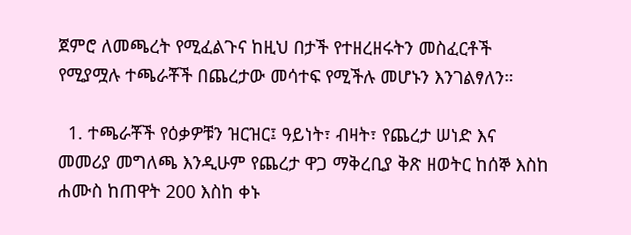ጀምሮ ለመጫረት የሚፈልጉና ከዚህ በታች የተዘረዘሩትን መስፈርቶች የሚያሟሉ ተጫራቾች በጨረታው መሳተፍ የሚችሉ መሆኑን እንገልፃለን።

  1. ተጫራቾች የዕቃዎቹን ዝርዝር፤ ዓይነት፣ ብዛት፣ የጨረታ ሠነድ እና መመሪያ መግለጫ እንዲሁም የጨረታ ዋጋ ማቅረቢያ ቅጽ ዘወትር ከሰኞ እስከ ሐሙስ ከጠዋት 200 እስከ ቀኑ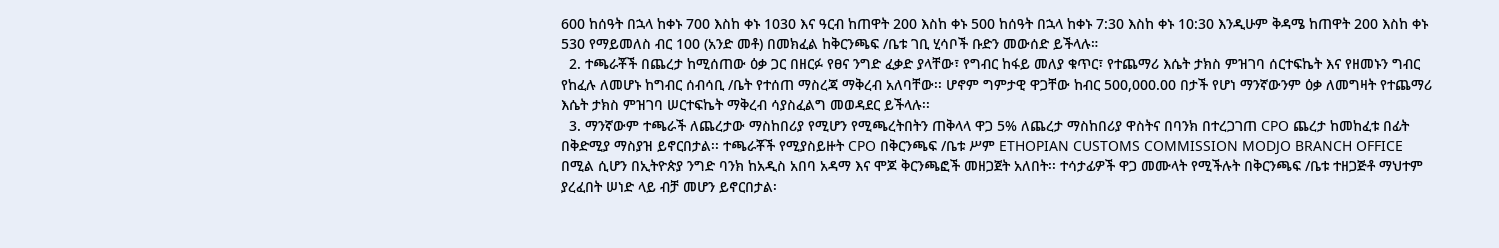600 ከሰዓት በኋላ ከቀኑ 700 እስከ ቀኑ 1030 እና ዓርብ ከጠዋት 200 እስከ ቀኑ 500 ከሰዓት በኋላ ከቀኑ 7:30 እስከ ቀኑ 10:30 እንዲሁም ቅዳሜ ከጠዋት 200 እስከ ቀኑ 530 የማይመለስ ብር 100 (አንድ መቶ) በመክፈል ከቅርንጫፍ /ቤቱ ገቢ ሂሳቦች ቡድን መውሰድ ይችላሉ።
  2. ተጫራቾች በጨረታ ከሚሰጠው ዕቃ ጋር በዘርፉ የፀና ንግድ ፈቃድ ያላቸው፣ የግብር ከፋይ መለያ ቁጥር፣ የተጨማሪ እሴት ታክስ ምዝገባ ሰርተፍኬት እና የዘመኑን ግብር የከፈሉ ለመሆኑ ከግብር ሰብሳቢ /ቤት የተሰጠ ማስረጃ ማቅረብ አለባቸው፡፡ ሆኖም ግምታዊ ዋጋቸው ከብር 500,000.00 በታች የሆነ ማንኛውንም ዕቃ ለመግዛት የተጨማሪ እሴት ታክስ ምዝገባ ሠርተፍኬት ማቅረብ ሳያስፈልግ መወዳደር ይችላሉ፡፡
  3. ማንኛውም ተጫራች ለጨረታው ማስከበሪያ የሚሆን የሚጫረትበትን ጠቅላላ ዋጋ 5% ለጨረታ ማስከበሪያ ዋስትና በባንክ በተረጋገጠ CPO ጨረታ ከመከፈቱ በፊት በቅድሚያ ማስያዝ ይኖርበታል፡፡ ተጫራቾች የሚያስይዙት CPO በቅርንጫፍ /ቤቱ ሥም ETHOPIAN CUSTOMS COMMISSION MODJO BRANCH OFFICE በሚል ሲሆን በኢትዮጵያ ንግድ ባንክ ከአዲስ አበባ አዳማ እና ሞጆ ቅርንጫፎች መዘጋጀት አለበት፡፡ ተሳታፊዎች ዋጋ መሙላት የሚችሉት በቅርንጫፍ /ቤቱ ተዘጋጅቶ ማህተም ያረፈበት ሠነድ ላይ ብቻ መሆን ይኖርበታል፡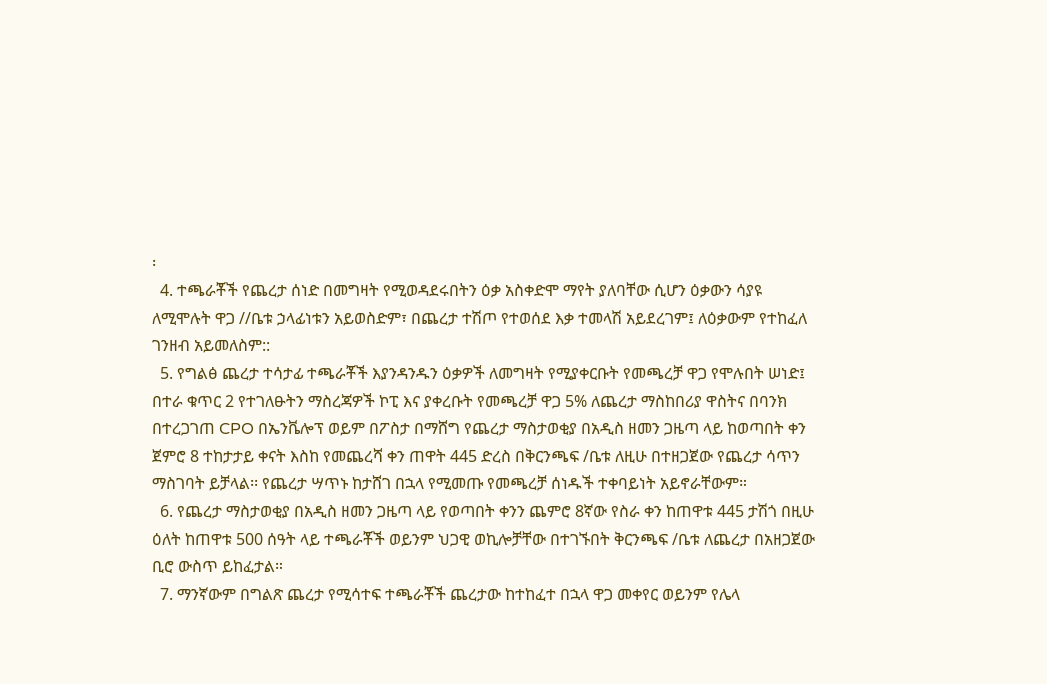፡
  4. ተጫራቾች የጨረታ ሰነድ በመግዛት የሚወዳደሩበትን ዕቃ አስቀድሞ ማየት ያለባቸው ሲሆን ዕቃውን ሳያዩ ለሚሞሉት ዋጋ //ቤቱ ኃላፊነቱን አይወስድም፣ በጨረታ ተሽጦ የተወሰደ እቃ ተመላሽ አይደረገም፤ ለዕቃውም የተከፈለ ገንዘብ አይመለስም::
  5. የግልፅ ጨረታ ተሳታፊ ተጫራቾች እያንዳንዱን ዕቃዎች ለመግዛት የሚያቀርቡት የመጫረቻ ዋጋ የሞሉበት ሠነድ፤ በተራ ቁጥር 2 የተገለፁትን ማስረጃዎች ኮፒ እና ያቀረቡት የመጫረቻ ዋጋ 5% ለጨረታ ማስከበሪያ ዋስትና በባንክ በተረጋገጠ CPO በኤንቬሎፕ ወይም በፖስታ በማሸግ የጨረታ ማስታወቂያ በአዲስ ዘመን ጋዜጣ ላይ ከወጣበት ቀን ጀምሮ 8 ተከታታይ ቀናት እስከ የመጨረሻ ቀን ጠዋት 445 ድረስ በቅርንጫፍ /ቤቱ ለዚሁ በተዘጋጀው የጨረታ ሳጥን ማስገባት ይቻላል፡፡ የጨረታ ሣጥኑ ከታሸገ በኋላ የሚመጡ የመጫረቻ ሰነዱች ተቀባይነት አይኖራቸውም።
  6. የጨረታ ማስታወቂያ በአዲስ ዘመን ጋዜጣ ላይ የወጣበት ቀንን ጨምሮ 8ኛው የስራ ቀን ከጠዋቱ 445 ታሽጎ በዚሁ ዕለት ከጠዋቱ 500 ሰዓት ላይ ተጫራቾች ወይንም ህጋዊ ወኪሎቻቸው በተገኙበት ቅርንጫፍ /ቤቱ ለጨረታ በአዘጋጀው ቢሮ ውስጥ ይከፈታል።
  7. ማንኛውም በግልጽ ጨረታ የሚሳተፍ ተጫራቾች ጨረታው ከተከፈተ በኋላ ዋጋ መቀየር ወይንም የሌላ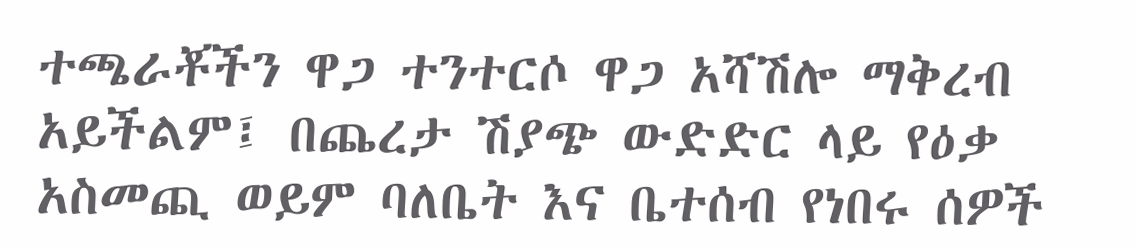ተጫራቾችን ዋጋ ተንተርሶ ዋጋ አሻሽሎ ማቅረብ አይችልም፤ በጨረታ ሽያጭ ውድድር ላይ የዕቃ አስመጪ ወይም ባለቤት እና ቤተሰብ የነበሩ ሰዎች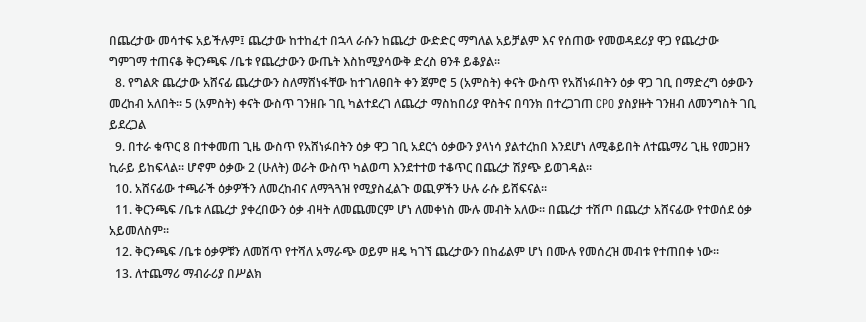በጨረታው መሳተፍ አይችሉም፤ ጨረታው ከተከፈተ በኋላ ራሱን ከጨረታ ውድድር ማግለል አይቻልም እና የሰጠው የመወዳደሪያ ዋጋ የጨረታው ግምገማ ተጠናቆ ቅርንጫፍ /ቤቱ የጨረታውን ውጤት እስከሚያሳውቅ ድረስ ፀንቶ ይቆያል፡፡
  8. የግልጽ ጨረታው አሸናፊ ጨረታውን ስለማሸነፋቸው ከተገለፀበት ቀን ጀምሮ 5 (አምስት) ቀናት ውስጥ የአሸነፉበትን ዕቃ ዋጋ ገቢ በማድረግ ዕቃውን መረከብ አለበት፡፡ 5 (አምስት) ቀናት ውስጥ ገንዘቡ ገቢ ካልተደረገ ለጨረታ ማስከበሪያ ዋስትና በባንክ በተረጋገጠ CPO ያስያዙት ገንዘብ ለመንግስት ገቢ ይደረጋል
  9. በተራ ቁጥር 8 በተቀመጠ ጊዜ ውስጥ የአሸነፉበትን ዕቃ ዋጋ ገቢ አደርጎ ዕቃውን ያላነሳ ያልተረከበ እንደሆነ ለሚቆይበት ለተጨማሪ ጊዜ የመጋዘን ኪራይ ይከፍላል፡፡ ሆኖም ዕቃው 2 (ሁለት) ወራት ውስጥ ካልወጣ እንደተተወ ተቆጥር በጨረታ ሽያጭ ይወገዳል፡፡
  10. አሸናፊው ተጫራች ዕቃዎችን ለመረከብና ለማጓጓዝ የሚያስፈልጉ ወጪዎችን ሁሉ ራሱ ይሸፍናል፡፡
  11. ቅርንጫፍ /ቤቱ ለጨረታ ያቀረበውን ዕቃ ብዛት ለመጨመርም ሆነ ለመቀነስ ሙሉ መብት አለው፡፡ በጨረታ ተሽጦ በጨረታ አሸናፊው የተወሰደ ዕቃ አይመለስም፡፡
  12. ቅርንጫፍ /ቤቱ ዕቃዎቹን ለመሽጥ የተሻለ አማራጭ ወይም ዘዴ ካገኘ ጨረታውን በከፊልም ሆነ በሙሉ የመሰረዝ መብቱ የተጠበቀ ነው፡፡
  13. ለተጨማሪ ማብራሪያ በሥልክ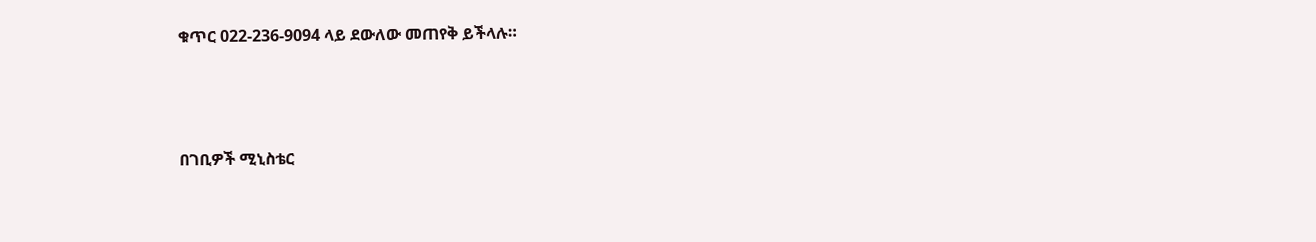ቁጥር 022-236-9094 ላይ ደውለው መጠየቅ ይችላሉ።



በገቢዎች ሚኒስቴር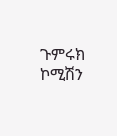ጉምሩክ ኮሚሽን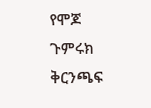የሞጆ ጉምሩክ ቅርንጫፍ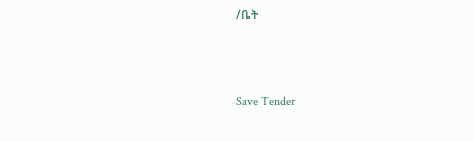/ቤት



Save Tender